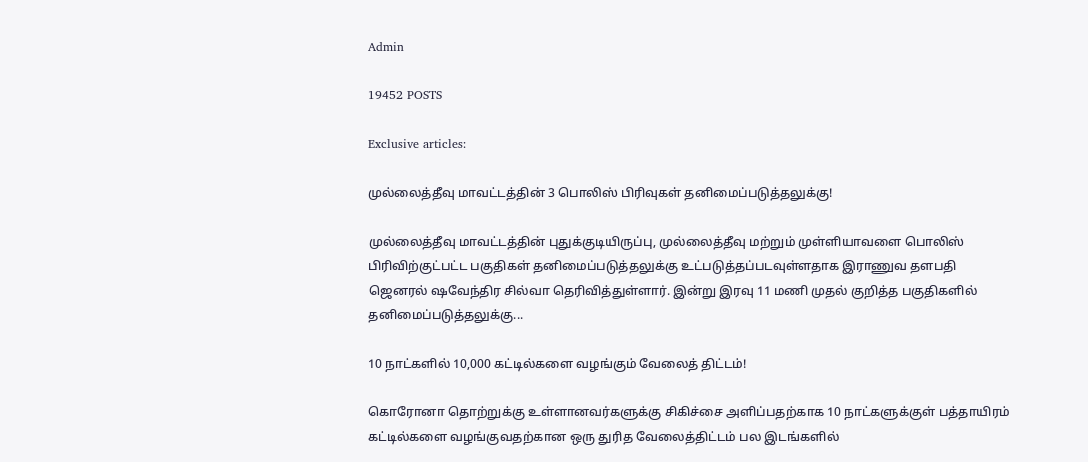Admin

19452 POSTS

Exclusive articles:

முல்லைத்தீவு மாவட்டத்தின் 3 பொலிஸ் பிரிவுகள் தனிமைப்படுத்தலுக்கு!

முல்லைத்தீவு மாவட்டத்தின் புதுக்குடியிருப்பு, முல்லைத்தீவு மற்றும் முள்ளியாவளை பொலிஸ் பிரிவிற்குட்பட்ட பகுதிகள் தனிமைப்படுத்தலுக்கு உட்படுத்தப்படவுள்ளதாக இராணுவ தளபதி ஜெனரல் ஷவேந்திர சில்வா தெரிவித்துள்ளார். இன்று இரவு 11 மணி முதல் குறித்த பகுதிகளில் தனிமைப்படுத்தலுக்கு...

10 நாட்களில் 10,000 கட்டில்களை வழங்கும் வேலைத் திட்டம்!

கொரோனா தொற்றுக்கு உள்ளானவர்களுக்கு சிகிச்சை அளிப்பதற்காக 10 நாட்களுக்குள் பத்தாயிரம் கட்டில்களை வழங்குவதற்கான ஒரு துரித வேலைத்திட்டம் பல இடங்களில்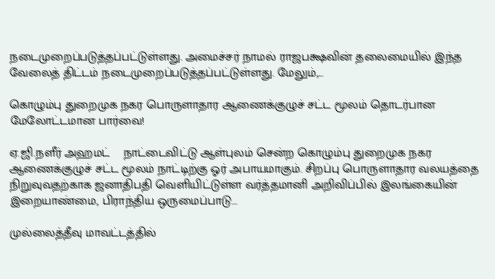நடைமுறைப்படுத்தப்பட்டுள்ளது. அமைச்சர் நாமல் ராஜபக்ஷவின் தலைமையில் இந்த வேலைத் திட்டம் நடைமுறைப்படுத்தப்பட்டுள்ளது. மேலும்,...

கொழும்பு துறைமுக நகர பொருளாதார ஆணைக்குழுச் சட்ட மூலம் தொடர்பான மேலோட்டமான பார்வை!

ஏ.ஜி.நளீர் அஹமட்    நாட்டைவிட்டு ஆள்புலம் சென்ற கொழும்பு துறைமுக நகர ஆணைக்குழுச் சட்ட மூலம் நாட்டிற்கு ஓர் அபாயமாகும். சிறப்பு பொருளாதார வலயத்தை நிறுவுவதற்காக ஜனாதிபதி வெளியிட்டுள்ள வர்த்தமானி அறிவிப்பில் இலங்கையின் இறையாண்மை, பிராந்திய ஒருமைப்பாடு...

முல்லைத்தீவு மாவட்டத்தில்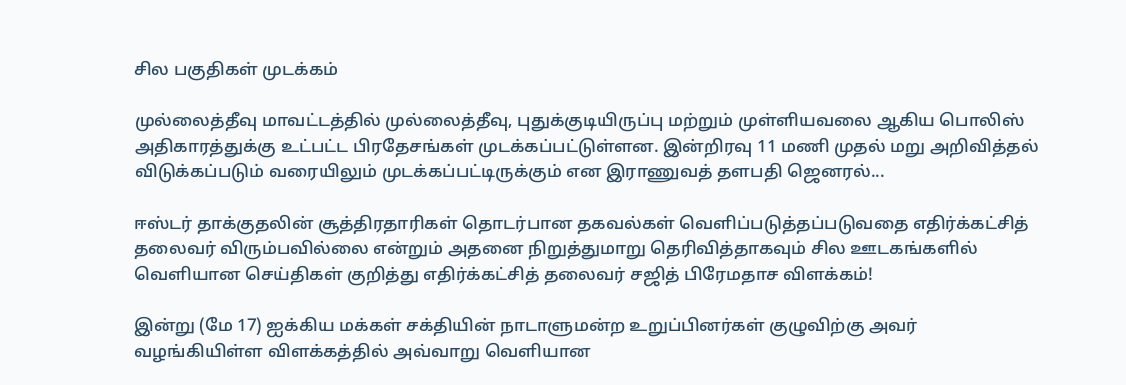சில பகுதிகள் முடக்கம்

முல்லைத்தீவு மாவட்டத்தில் முல்லைத்தீவு, புதுக்குடியிருப்பு மற்றும் முள்ளியவலை ஆகிய பொலிஸ் அதிகாரத்துக்கு உட்பட்ட பிரதேசங்கள் முடக்கப்பட்டுள்ளன. இன்றிரவு 11 மணி முதல் மறு அறிவித்தல் விடுக்கப்படும் வரையிலும் முடக்கப்பட்டிருக்கும் என இராணுவத் தளபதி ஜெனரல்...

ஈஸ்டர் தாக்குதலின் சூத்திரதாரிகள் தொடர்பான தகவல்கள் வெளிப்படுத்தப்படுவதை எதிர்க்கட்சித் தலைவர் விரும்பவில்லை என்றும் அதனை நிறுத்துமாறு தெரிவித்தாகவும் சில ஊடகங்களில் வெளியான செய்திகள் குறித்து எதிர்க்கட்சித் தலைவர் சஜித் பிரேமதாச விளக்கம்!

இன்று (மே 17) ஐக்கிய மக்கள் சக்தியின் நாடாளுமன்ற உறுப்பினர்கள் குழுவிற்கு அவர் வழங்கியிள்ள விளக்கத்தில் அவ்வாறு வெளியான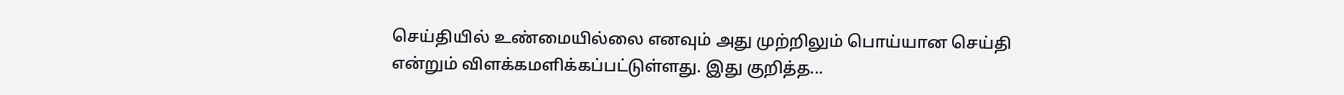செய்தியில் உண்மையில்லை எனவும் அது முற்றிலும் பொய்யான செய்தி என்றும் விளக்கமளிக்கப்பட்டுள்ளது. இது குறித்த...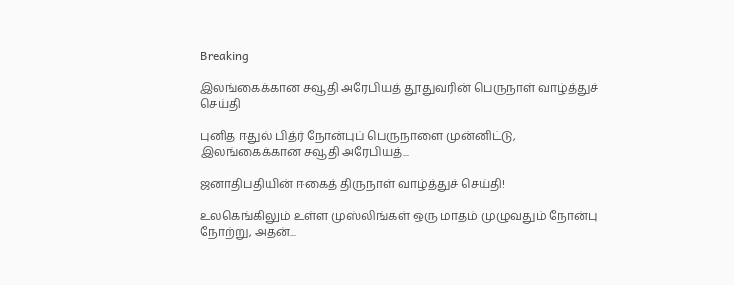Breaking

இலங்கைக்கான சவூதி அரேபியத் தூதுவரின் பெருநாள் வாழ்த்துச் செய்தி

புனித ஈதுல் பித்ர் நோன்புப் பெருநாளை முன்னிட்டு, இலங்கைக்கான சவூதி அரேபியத்...

ஜனாதிபதியின் ஈகைத் திருநாள் வாழ்த்துச் செய்தி!

உலகெங்கிலும் உள்ள முஸ்லிங்கள் ஒரு மாதம் முழுவதும் நோன்பு நோற்று, அதன்...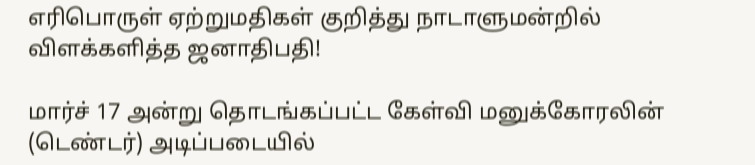எரிபொருள் ஏற்றுமதிகள் குறித்து நாடாளுமன்றில் விளக்களித்த ஜனாதிபதி!

மார்ச் 17 அன்று தொடங்கப்பட்ட கேள்வி மனுக்கோரலின் (டெண்டர்) அடிப்படையில்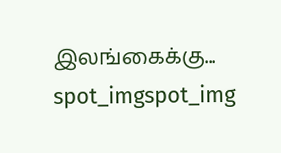இலங்கைக்கு...
spot_imgspot_img